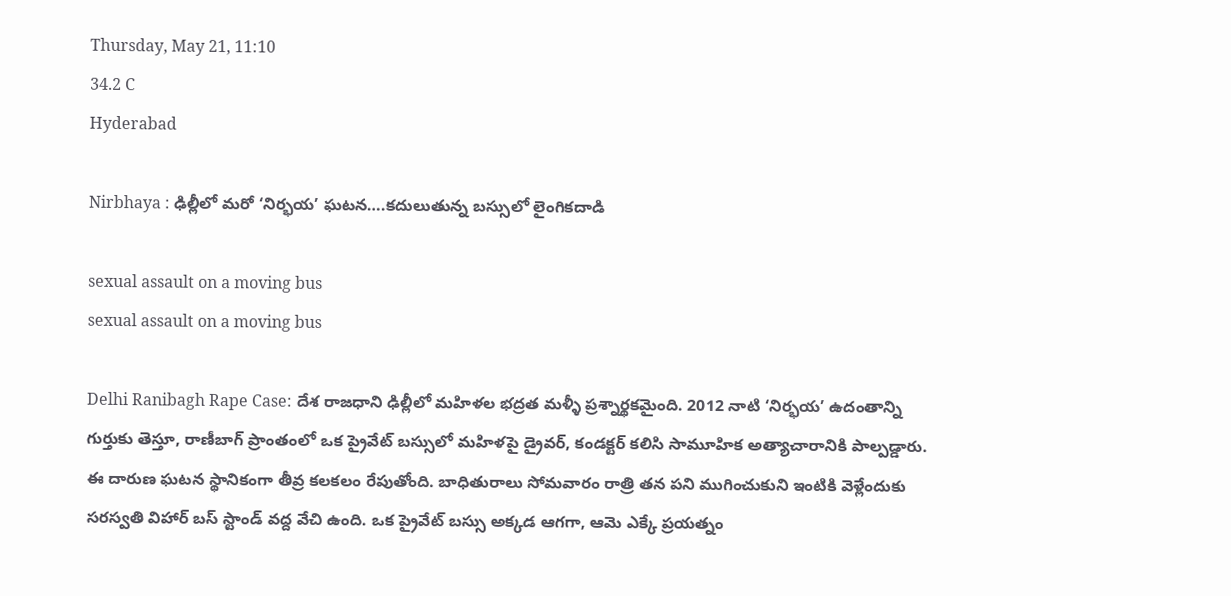Thursday, May 21, 11:10
34.2 C
Hyderabad

Nirbhaya : ఢిల్లీలో మరో ‘నిర్భయ’ ఘటన….కదులుతున్న బస్సులో లైంగికదాడి

sexual assault on a moving bus
sexual assault on a moving bus

Delhi Ranibagh Rape Case: దేశ రాజధాని ఢిల్లీలో మహిళల భద్రత మళ్ళీ ప్రశ్నార్థకమైంది. 2012 నాటి ‘నిర్భయ’ ఉదంతాన్ని గుర్తుకు తెస్తూ, రాణీబాగ్ ప్రాంతంలో ఒక ప్రైవేట్ బస్సులో మహిళపై డ్రైవర్, కండక్టర్ కలిసి సామూహిక అత్యాచారానికి పాల్పడ్డారు. ఈ దారుణ ఘటన స్థానికంగా తీవ్ర కలకలం రేపుతోంది. బాధితురాలు సోమవారం రాత్రి తన పని ముగించుకుని ఇంటికి వెళ్లేందుకు సరస్వతి విహార్ బస్ స్టాండ్ వద్ద వేచి ఉంది. ఒక ప్రైవేట్ బస్సు అక్కడ ఆగగా, ఆమె ఎక్కే ప్రయత్నం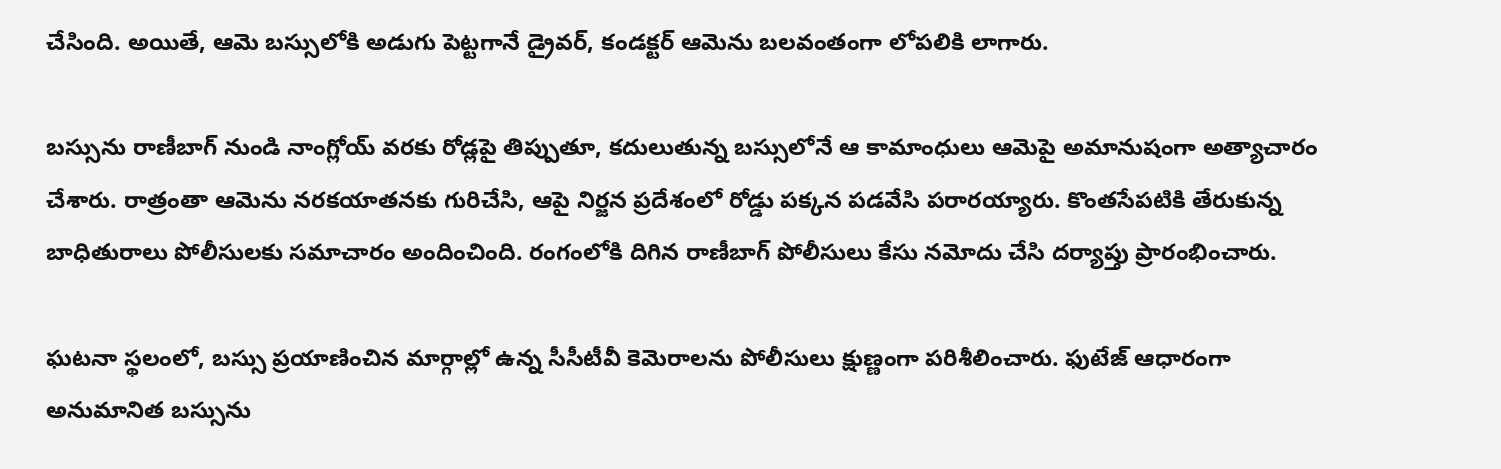చేసింది. అయితే, ఆమె బస్సులోకి అడుగు పెట్టగానే డ్రైవర్, కండక్టర్ ఆమెను బలవంతంగా లోపలికి లాగారు.

బస్సును రాణీబాగ్ నుండి నాంగ్లోయ్ వరకు రోడ్లపై తిప్పుతూ, కదులుతున్న బస్సులోనే ఆ కామాంధులు ఆమెపై అమానుషంగా అత్యాచారం చేశారు. రాత్రంతా ఆమెను నరకయాతనకు గురిచేసి, ఆపై నిర్జన ప్రదేశంలో రోడ్డు పక్కన పడవేసి పరారయ్యారు. కొంతసేపటికి తేరుకున్న బాధితురాలు పోలీసులకు సమాచారం అందించింది. రంగంలోకి దిగిన రాణీబాగ్ పోలీసులు కేసు నమోదు చేసి దర్యాప్తు ప్రారంభించారు.

ఘటనా స్థలంలో, బస్సు ప్రయాణించిన మార్గాల్లో ఉన్న సీసీటీవీ కెమెరాలను పోలీసులు క్షుణ్ణంగా పరిశీలించారు. ఫుటేజ్ ఆధారంగా అనుమానిత బస్సును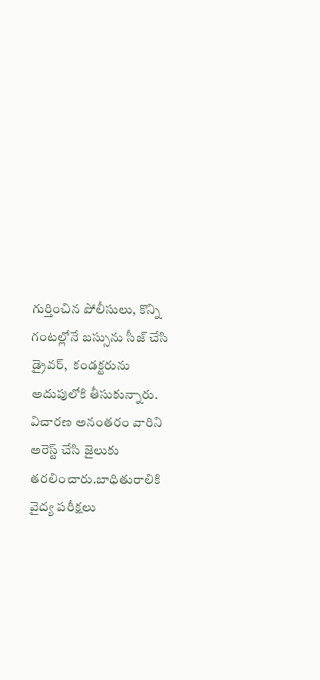గుర్తించిన పోలీసులు, కొన్ని గంటల్లోనే బస్సును సీజ్ చేసి డ్రైవర్,  కండక్టరును అదుపులోకి తీసుకున్నారు. విచారణ అనంతరం వారిని అరెస్ట్ చేసి జైలుకు తరలించారు.బాధితురాలికి వైద్య పరీక్షలు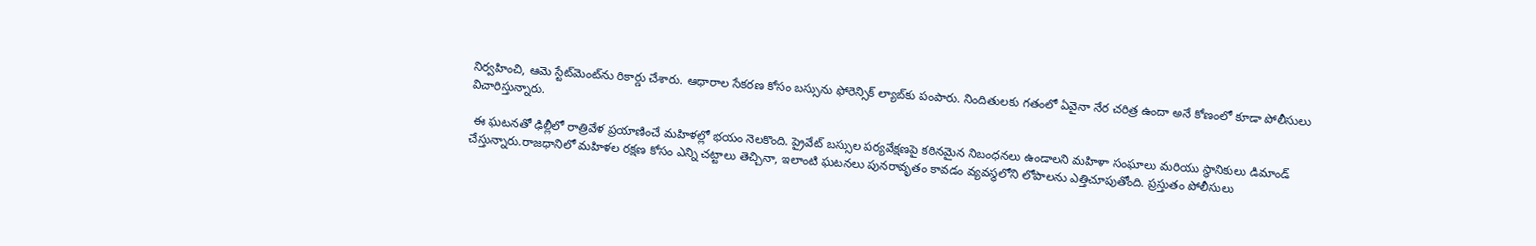నిర్వహించి, ఆమె స్టేట్‌మెంట్‌ను రికార్డు చేశారు. ఆధారాల సేకరణ కోసం బస్సును ఫోరెన్సిక్ ల్యాబ్‌కు పంపారు. నిందితులకు గతంలో ఏవైనా నేర చరిత్ర ఉందా అనే కోణంలో కూడా పోలీసులు విచారిస్తున్నారు.

 ఈ ఘటనతో ఢిల్లీలో రాత్రివేళ ప్రయాణించే మహిళల్లో భయం నెలకొంది. ప్రైవేట్ బస్సుల పర్యవేక్షణపై కఠినమైన నిబంధనలు ఉండాలని మహిళా సంఘాలు మరియు స్థానికులు డిమాండ్ చేస్తున్నారు.రాజధానిలో మహిళల రక్షణ కోసం ఎన్ని చట్టాలు తెచ్చినా, ఇలాంటి ఘటనలు పునరావృతం కావడం వ్యవస్థలోని లోపాలను ఎత్తిచూపుతోంది. ప్రస్తుతం పోలీసులు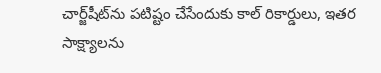చార్జ్‌షీట్‌ను పటిష్టం చేసేందుకు కాల్ రికార్డులు, ఇతర సాక్ష్యాలను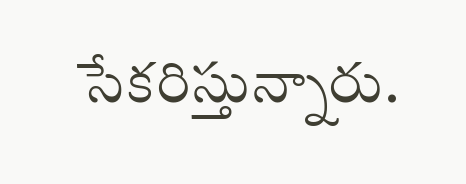సేకరిస్తున్నారు.